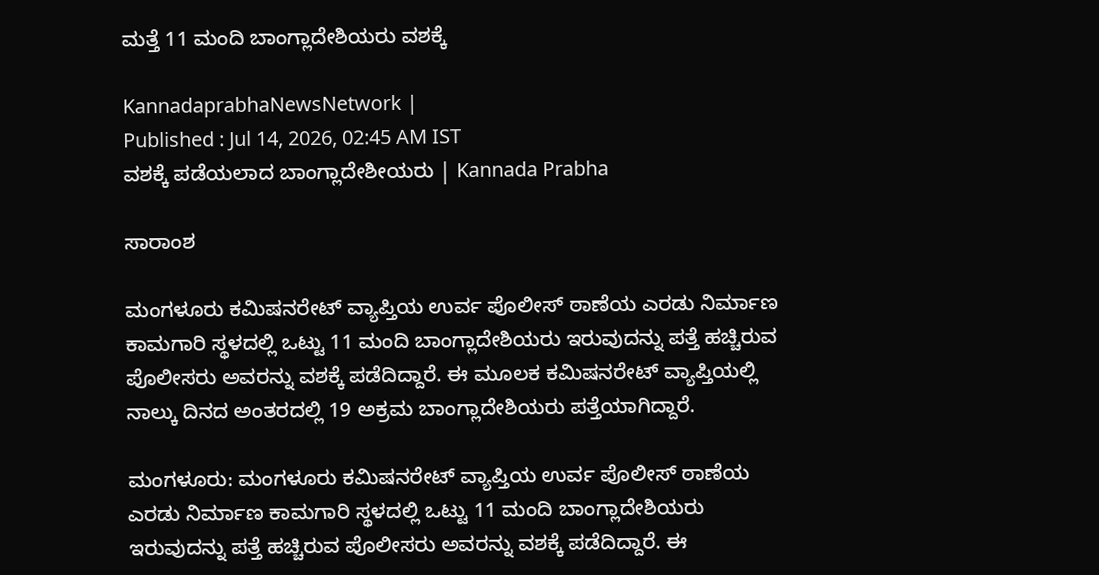ಮತ್ತೆ 11 ಮಂದಿ ಬಾಂಗ್ಲಾದೇಶಿಯರು ವಶಕ್ಕೆ

KannadaprabhaNewsNetwork |
Published : Jul 14, 2026, 02:45 AM IST
ವಶಕ್ಕೆ ಪಡೆಯಲಾದ ಬಾಂಗ್ಲಾದೇಶೀಯರು | Kannada Prabha

ಸಾರಾಂಶ

ಮಂಗಳೂರು ಕಮಿಷನರೇಟ್‌ ವ್ಯಾಪ್ತಿಯ ಉರ್ವ ಪೊಲೀಸ್‌ ಠಾಣೆಯ ಎರಡು ನಿರ್ಮಾಣ ಕಾಮಗಾರಿ ಸ್ಥಳದಲ್ಲಿ ಒಟ್ಟು 11 ಮಂದಿ ಬಾಂಗ್ಲಾದೇಶಿಯರು ಇರುವುದನ್ನು ಪತ್ತೆ ಹಚ್ಚಿರುವ ಪೊಲೀಸರು ಅವರನ್ನು ವಶಕ್ಕೆ ಪಡೆದಿದ್ದಾರೆ. ಈ ಮೂಲಕ ಕಮಿಷನರೇಟ್‌ ವ್ಯಾಪ್ತಿಯಲ್ಲಿ ನಾಲ್ಕು ದಿನದ ಅಂತರದಲ್ಲಿ 19 ಅಕ್ರಮ ಬಾಂಗ್ಲಾದೇಶಿಯರು ಪತ್ತೆಯಾಗಿದ್ದಾರೆ.

ಮಂಗಳೂರು: ಮಂಗಳೂರು ಕಮಿಷನರೇಟ್‌ ವ್ಯಾಪ್ತಿಯ ಉರ್ವ ಪೊಲೀಸ್‌ ಠಾಣೆಯ ಎರಡು ನಿರ್ಮಾಣ ಕಾಮಗಾರಿ ಸ್ಥಳದಲ್ಲಿ ಒಟ್ಟು 11 ಮಂದಿ ಬಾಂಗ್ಲಾದೇಶಿಯರು ಇರುವುದನ್ನು ಪತ್ತೆ ಹಚ್ಚಿರುವ ಪೊಲೀಸರು ಅವರನ್ನು ವಶಕ್ಕೆ ಪಡೆದಿದ್ದಾರೆ. ಈ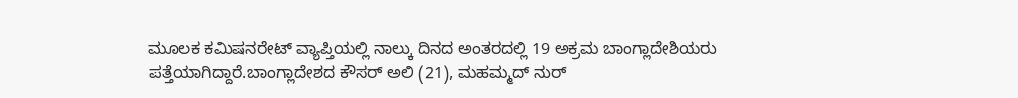ಮೂಲಕ ಕಮಿಷನರೇಟ್‌ ವ್ಯಾಪ್ತಿಯಲ್ಲಿ ನಾಲ್ಕು ದಿನದ ಅಂತರದಲ್ಲಿ 19 ಅಕ್ರಮ ಬಾಂಗ್ಲಾದೇಶಿಯರು ಪತ್ತೆಯಾಗಿದ್ದಾರೆ.ಬಾಂಗ್ಲಾದೇಶದ ಕೌಸರ್‌ ಅಲಿ (21), ಮಹಮ್ಮದ್‌ ನುರ್‌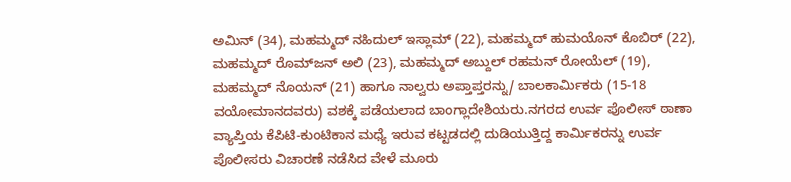ಅಮಿನ್‌ (34), ಮಹಮ್ಮದ್‌ ನಹಿದುಲ್‌ ಇಸ್ಲಾಮ್‌ (22), ಮಹಮ್ಮದ್‌ ಹುಮಯೊನ್‌ ಕೊಬಿರ್‌ (22), ಮಹಮ್ಮದ್‌ ರೊಮ್‌ಜನ್‌ ಅಲಿ (23), ಮಹಮ್ಮದ್‌ ಅಬ್ದುಲ್‌ ರಹಮನ್‌ ರೋಯೆಲ್‌ (19), ಮಹಮ್ಮದ್‌ ನೊಯನ್‌ (21) ಹಾಗೂ ನಾಲ್ವರು ಅಪ್ತಾಪ್ತರನ್ನು/ ಬಾಲಕಾರ್ಮಿಕರು (15-18 ವಯೋಮಾನದವರು) ವಶಕ್ಕೆ ಪಡೆಯಲಾದ ಬಾಂಗ್ಲಾದೇಶಿಯರು.ನಗರದ ಉರ್ವ ಪೊಲೀಸ್‌ ಠಾಣಾ ವ್ಯಾಪ್ತಿಯ ಕೆಪಿಟಿ-ಕುಂಟಿಕಾನ ಮಧ್ಯೆ ಇರುವ ಕಟ್ಟಡದಲ್ಲಿ ದುಡಿಯುತ್ತಿದ್ದ ಕಾರ್ಮಿಕರನ್ನು ಉರ್ವ ಪೊಲೀಸರು ವಿಚಾರಣೆ ನಡೆಸಿದ ವೇಳೆ ಮೂರು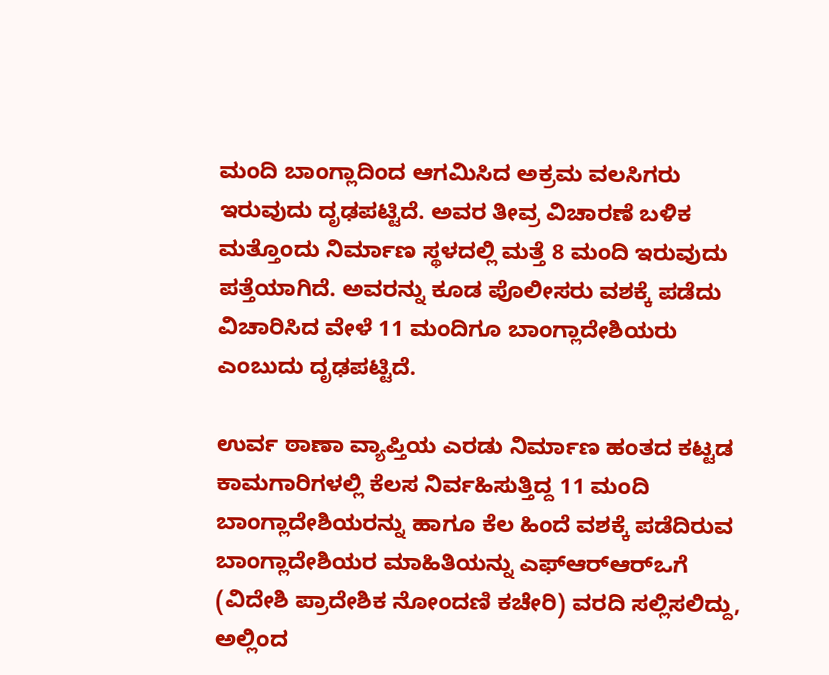ಮಂದಿ ಬಾಂಗ್ಲಾದಿಂದ ಆಗಮಿಸಿದ ಅಕ್ರಮ ವಲಸಿಗರು ಇರುವುದು ದೃಢಪಟ್ಟಿದೆ. ಅವರ ತೀವ್ರ ವಿಚಾರಣೆ ಬಳಿಕ ಮತ್ತೊಂದು ನಿರ್ಮಾಣ ಸ್ಥಳದಲ್ಲಿ ಮತ್ತೆ 8 ಮಂದಿ ಇರುವುದು ಪತ್ತೆಯಾಗಿದೆ. ಅವರನ್ನು ಕೂಡ ಪೊಲೀಸರು ವಶಕ್ಕೆ ಪಡೆದು ವಿಚಾರಿಸಿದ ವೇಳೆ 11 ಮಂದಿಗೂ ಬಾಂಗ್ಲಾದೇಶಿಯರು ಎಂಬುದು ದೃಢಪಟ್ಟಿದೆ.

ಉರ್ವ ಠಾಣಾ ವ್ಯಾಪ್ತಿಯ ಎರಡು ನಿರ್ಮಾಣ ಹಂತದ ಕಟ್ಟಡ ಕಾಮಗಾರಿಗಳಲ್ಲಿ ಕೆಲಸ ನಿರ್ವಹಿಸುತ್ತಿದ್ದ 11 ಮಂದಿ ಬಾಂಗ್ಲಾದೇಶಿಯರನ್ನು ಹಾಗೂ ಕೆಲ ಹಿಂದೆ ವಶಕ್ಕೆ ಪಡೆದಿರುವ ಬಾಂಗ್ಲಾದೇಶಿಯರ ಮಾಹಿತಿಯನ್ನು ಎಫ್‌ಆರ್‌ಆರ್‌ಒಗೆ (ವಿದೇಶಿ ಪ್ರಾದೇಶಿಕ ನೋಂದಣಿ ಕಚೇರಿ) ವರದಿ ಸಲ್ಲಿಸಲಿದ್ದು, ಅಲ್ಲಿಂದ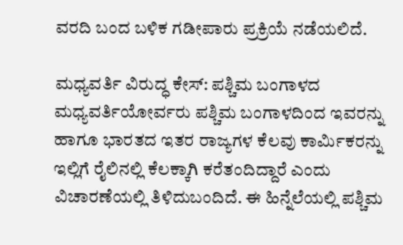ವರದಿ ಬಂದ ಬಳಿಕ ಗಡೀಪಾರು ಪ್ರಕ್ರಿಯೆ ನಡೆಯಲಿದೆ.

ಮಧ್ಯವರ್ತಿ ವಿರುದ್ಧ ಕೇಸ್‌: ಪಶ್ಚಿಮ ಬಂಗಾಳದ ಮಧ್ಯವರ್ತಿಯೋರ್ವರು ಪಶ್ಚಿಮ ಬಂಗಾಳದಿಂದ ಇವರನ್ನು ಹಾಗೂ ಭಾರತದ ಇತರ ರಾಜ್ಯಗಳ ಕೆಲವು ಕಾರ್ಮಿಕರನ್ನು ಇಲ್ಲಿಗೆ ರೈಲಿನಲ್ಲಿ ಕೆಲಕ್ಕಾಗಿ ಕರೆತಂದಿದ್ದಾರೆ ಎಂದು ವಿಚಾರಣೆಯಲ್ಲಿ ತಿಳಿದುಬಂದಿದೆ. ಈ ಹಿನ್ನೆಲೆಯಲ್ಲಿ ಪಶ್ಚಿಮ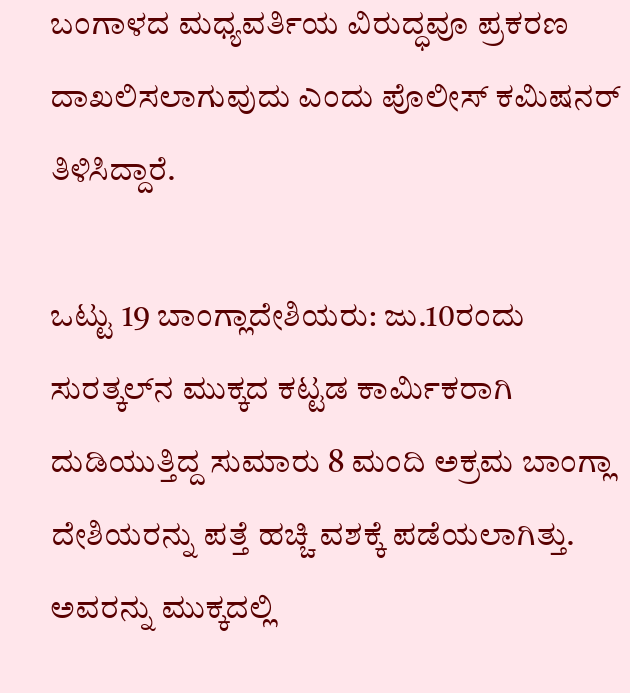ಬಂಗಾಳದ ಮಧ್ಯವರ್ತಿಯ ವಿರುದ್ಧವೂ ಪ್ರಕರಣ ದಾಖಲಿಸಲಾಗುವುದು ಎಂದು ಪೊಲೀಸ್‌ ಕಮಿಷನರ್‌ ತಿಳಿಸಿದ್ದಾರೆ.

ಒಟ್ಟು 19 ಬಾಂಗ್ಲಾದೇಶಿಯರು: ಜು.10ರಂದು ಸುರತ್ಕಲ್‌ನ ಮುಕ್ಕದ ಕಟ್ಟಡ ಕಾರ್ಮಿಕರಾಗಿ ದುಡಿಯುತ್ತಿದ್ದ ಸುಮಾರು 8 ಮಂದಿ ಅಕ್ರಮ ಬಾಂಗ್ಲಾ ದೇಶಿಯರನ್ನು ಪತ್ತೆ ಹಚ್ಚಿ ವಶಕ್ಕೆ ಪಡೆಯಲಾಗಿತ್ತು. ಅವರನ್ನು ಮುಕ್ಕದಲ್ಲಿ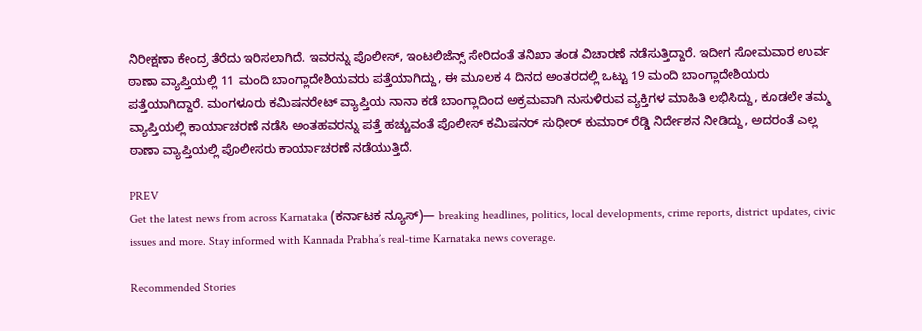ನಿರೀಕ್ಷಣಾ ಕೇಂದ್ರ ತೆರೆದು ಇರಿಸಲಾಗಿದೆ. ಇವರನ್ನು ಪೊಲೀಸ್‌, ಇಂಟಲಿಜೆನ್ಸ್‌ ಸೇರಿದಂತೆ ತನಿಖಾ ತಂಡ ವಿಚಾರಣೆ ನಡೆಸುತ್ತಿದ್ದಾರೆ. ಇದೀಗ ಸೋಮವಾರ ಉರ್ವ ಠಾಣಾ ವ್ಯಾಪ್ತಿಯಲ್ಲಿ 11 ಮಂದಿ ಬಾಂಗ್ಲಾದೇಶಿಯವರು ಪತ್ತೆಯಾಗಿದ್ದು, ಈ ಮೂಲಕ 4 ದಿನದ ಅಂತರದಲ್ಲಿ ಒಟ್ಟು 19 ಮಂದಿ ಬಾಂಗ್ಲಾದೇಶಿಯರು ಪತ್ತೆಯಾಗಿದ್ದಾರೆ. ಮಂಗಳೂರು ಕಮಿಷನರೇಟ್‌ ವ್ಯಾಪ್ತಿಯ ನಾನಾ ಕಡೆ ಬಾಂಗ್ಲಾದಿಂದ ಅಕ್ರಮವಾಗಿ ನುಸುಳಿರುವ ವ್ಯಕ್ತಿಗಳ ಮಾಹಿತಿ ಲಭಿಸಿದ್ದು, ಕೂಡಲೇ ತಮ್ಮ ವ್ಯಾಪ್ತಿಯಲ್ಲಿ ಕಾರ್ಯಾಚರಣೆ ನಡೆಸಿ ಅಂತಹವರನ್ನು ಪತ್ತೆ ಹಚ್ಚುವಂತೆ ಪೊಲೀಸ್‌ ಕಮಿಷನರ್‌ ಸುಧೀರ್‌ ಕುಮಾರ್‌ ರೆಡ್ಡಿ ನಿರ್ದೇಶನ ನೀಡಿದ್ದು, ಅದರಂತೆ ಎಲ್ಲ ಠಾಣಾ ವ್ಯಾಪ್ತಿಯಲ್ಲಿ ಪೊಲೀಸರು ಕಾರ್ಯಾಚರಣೆ ನಡೆಯುತ್ತಿದೆ.

PREV
Get the latest news from across Karnataka (ಕರ್ನಾಟಕ ನ್ಯೂಸ್)— breaking headlines, politics, local developments, crime reports, district updates, civic issues and more. Stay informed with Kannada Prabha’s real‑time Karnataka news coverage.

Recommended Stories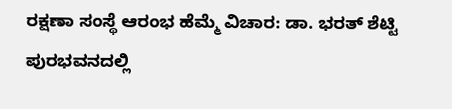ರಕ್ಷಣಾ ಸಂಸ್ಥೆ ಆರಂಭ ಹೆಮ್ಮೆ ವಿಚಾರ: ಡಾ. ಭರತ್ ಶೆಟ್ಟಿ
ಪುರಭವನದಲ್ಲಿ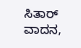ಸಿತಾರ್ ವಾದನ,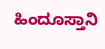ಹಿಂದೂಸ್ತಾನಿ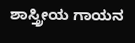ಶಾಸ್ತ್ರೀಯ ಗಾಯನ